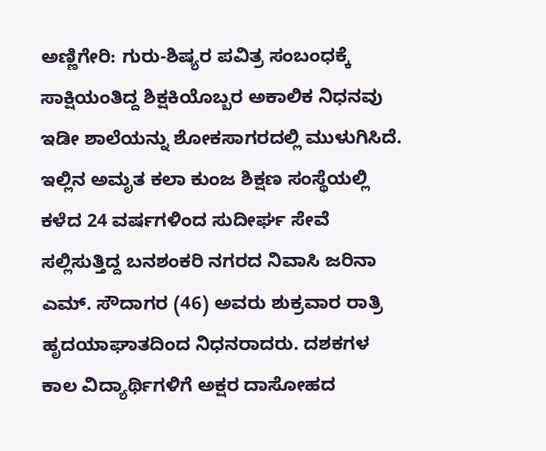ಅಣ್ಣಿಗೇರಿ: ಗುರು-ಶಿಷ್ಯರ ಪವಿತ್ರ ಸಂಬಂಧಕ್ಕೆ ಸಾಕ್ಷಿಯಂತಿದ್ದ ಶಿಕ್ಷಕಿಯೊಬ್ಬರ ಅಕಾಲಿಕ ನಿಧನವು ಇಡೀ ಶಾಲೆಯನ್ನು ಶೋಕಸಾಗರದಲ್ಲಿ ಮುಳುಗಿಸಿದೆ. ಇಲ್ಲಿನ ಅಮೃತ ಕಲಾ ಕುಂಜ ಶಿಕ್ಷಣ ಸಂಸ್ಥೆಯಲ್ಲಿ ಕಳೆದ 24 ವರ್ಷಗಳಿಂದ ಸುದೀರ್ಘ ಸೇವೆ ಸಲ್ಲಿಸುತ್ತಿದ್ದ ಬನಶಂಕರಿ ನಗರದ ನಿವಾಸಿ ಜರಿನಾ ಎಮ್. ಸೌದಾಗರ (46) ಅವರು ಶುಕ್ರವಾರ ರಾತ್ರಿ ಹೃದಯಾಘಾತದಿಂದ ನಿಧನರಾದರು. ದಶಕಗಳ ಕಾಲ ವಿದ್ಯಾರ್ಥಿಗಳಿಗೆ ಅಕ್ಷರ ದಾಸೋಹದ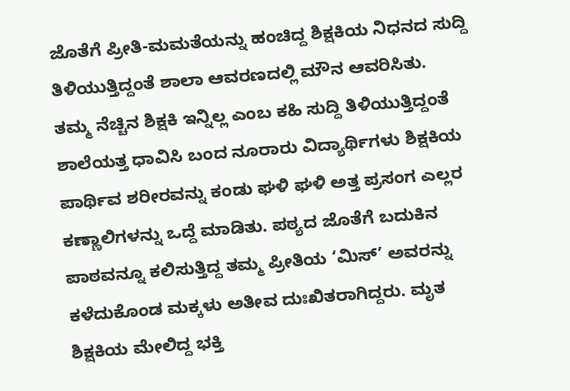ಜೊತೆಗೆ ಪ್ರೀತಿ-ಮಮತೆಯನ್ನು ಹಂಚಿದ್ದ ಶಿಕ್ಷಕಿಯ ನಿಧನದ ಸುದ್ದಿ ತಿಳಿಯುತ್ತಿದ್ದಂತೆ ಶಾಲಾ ಆವರಣದಲ್ಲಿ ಮೌನ ಆವರಿಸಿತು.
ತಮ್ಮ ನೆಚ್ಚಿನ ಶಿಕ್ಷಕಿ ಇನ್ನಿಲ್ಲ ಎಂಬ ಕಹಿ ಸುದ್ದಿ ತಿಳಿಯುತ್ತಿದ್ದಂತೆ ಶಾಲೆಯತ್ತ ಧಾವಿಸಿ ಬಂದ ನೂರಾರು ವಿದ್ಯಾರ್ಥಿಗಳು ಶಿಕ್ಷಕಿಯ ಪಾರ್ಥಿವ ಶರೀರವನ್ನು ಕಂಡು ಘಳಿ ಘಳಿ ಅತ್ತ ಪ್ರಸಂಗ ಎಲ್ಲರ ಕಣ್ಣಾಲಿಗಳನ್ನು ಒದ್ದೆ ಮಾಡಿತು. ಪಠ್ಯದ ಜೊತೆಗೆ ಬದುಕಿನ ಪಾಠವನ್ನೂ ಕಲಿಸುತ್ತಿದ್ದ ತಮ್ಮ ಪ್ರೀತಿಯ ‘ಮಿಸ್’ ಅವರನ್ನು ಕಳೆದುಕೊಂಡ ಮಕ್ಕಳು ಅತೀವ ದುಃಖಿತರಾಗಿದ್ದರು. ಮೃತ ಶಿಕ್ಷಕಿಯ ಮೇಲಿದ್ದ ಭಕ್ತಿ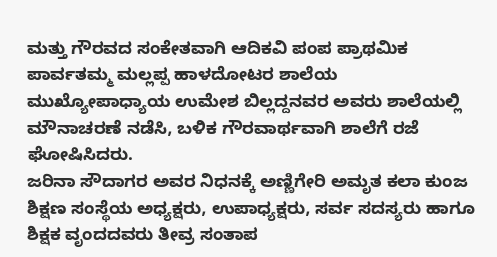ಮತ್ತು ಗೌರವದ ಸಂಕೇತವಾಗಿ ಆದಿಕವಿ ಪಂಪ ಪ್ರಾಥಮಿಕ ಪಾರ್ವತಮ್ಮ ಮಲ್ಲಪ್ಪ ಹಾಳದೋಟರ ಶಾಲೆಯ ಮುಖ್ಯೋಪಾಧ್ಯಾಯ ಉಮೇಶ ಬಿಲ್ಲದ್ದನವರ ಅವರು ಶಾಲೆಯಲ್ಲಿ ಮೌನಾಚರಣೆ ನಡೆಸಿ, ಬಳಿಕ ಗೌರವಾರ್ಥವಾಗಿ ಶಾಲೆಗೆ ರಜೆ ಘೋಷಿಸಿದರು.
ಜರಿನಾ ಸೌದಾಗರ ಅವರ ನಿಧನಕ್ಕೆ ಅಣ್ಣಿಗೇರಿ ಅಮೃತ ಕಲಾ ಕುಂಜ ಶಿಕ್ಷಣ ಸಂಸ್ಥೆಯ ಅಧ್ಯಕ್ಷರು, ಉಪಾಧ್ಯಕ್ಷರು, ಸರ್ವ ಸದಸ್ಯರು ಹಾಗೂ ಶಿಕ್ಷಕ ವೃಂದದವರು ತೀವ್ರ ಸಂತಾಪ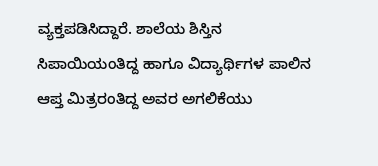ವ್ಯಕ್ತಪಡಿಸಿದ್ದಾರೆ. ಶಾಲೆಯ ಶಿಸ್ತಿನ ಸಿಪಾಯಿಯಂತಿದ್ದ ಹಾಗೂ ವಿದ್ಯಾರ್ಥಿಗಳ ಪಾಲಿನ ಆಪ್ತ ಮಿತ್ರರಂತಿದ್ದ ಅವರ ಅಗಲಿಕೆಯು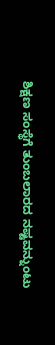ಶಿಕ್ಷಣ ಸಂಸ್ಥೆಗೆ ತುಂಬಲಾರದ ನಷ್ಟವನ್ನುಂಟು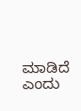ಮಾಡಿದೆ ಎಂದು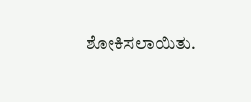ಶೋಕಿಸಲಾಯಿತು.